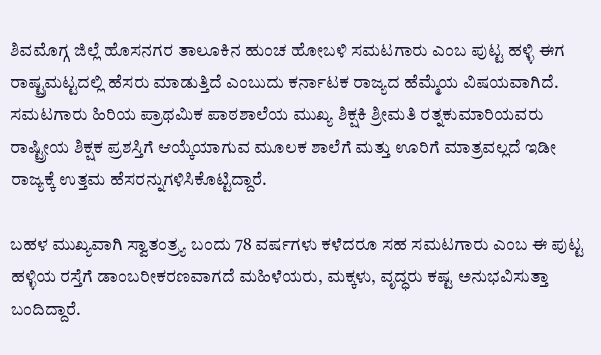ಶಿವಮೊಗ್ಗ ಜಿಲ್ಲೆ ಹೊಸನಗರ ತಾಲೂಕಿನ ಹುಂಚ ಹೋಬಳಿ ಸಮಟಗಾರು ಎಂಬ ಪುಟ್ಟ ಹಳ್ಳಿ ಈಗ ರಾಷ್ಟ್ರಮಟ್ಟದಲ್ಲಿ ಹೆಸರು ಮಾಡುತ್ತಿದೆ ಎಂಬುದು ಕರ್ನಾಟಕ ರಾಜ್ಯದ ಹೆಮ್ಮೆಯ ವಿಷಯವಾಗಿದೆ. ಸಮಟಗಾರು ಹಿರಿಯ ಪ್ರಾಥಮಿಕ ಪಾಠಶಾಲೆಯ ಮುಖ್ಯ ಶಿಕ್ಷಕಿ ಶ್ರೀಮತಿ ರತ್ನಕುಮಾರಿಯವರು ರಾಷ್ಟ್ರೀಯ ಶಿಕ್ಷಕ ಪ್ರಶಸ್ತಿಗೆ ಆಯ್ಕೆಯಾಗುವ ಮೂಲಕ ಶಾಲೆಗೆ ಮತ್ತು ಊರಿಗೆ ಮಾತ್ರವಲ್ಲದೆ ಇಡೀ ರಾಜ್ಯಕ್ಕೆ ಉತ್ತಮ ಹೆಸರನ್ನುಗಳಿಸಿಕೊಟ್ಟಿದ್ದಾರೆ.

ಬಹಳ ಮುಖ್ಯವಾಗಿ ಸ್ವಾತಂತ್ರ್ಯ ಬಂದು 78 ವರ್ಷಗಳು ಕಳೆದರೂ ಸಹ ಸಮಟಗಾರು ಎಂಬ ಈ ಪುಟ್ಟ ಹಳ್ಳಿಯ ರಸ್ತೆಗೆ ಡಾಂಬರೀಕರಣವಾಗದೆ ಮಹಿಳೆಯರು, ಮಕ್ಕಳು, ವೃದ್ಧರು ಕಷ್ಟ ಅನುಭವಿಸುತ್ತಾ ಬಂದಿದ್ದಾರೆ.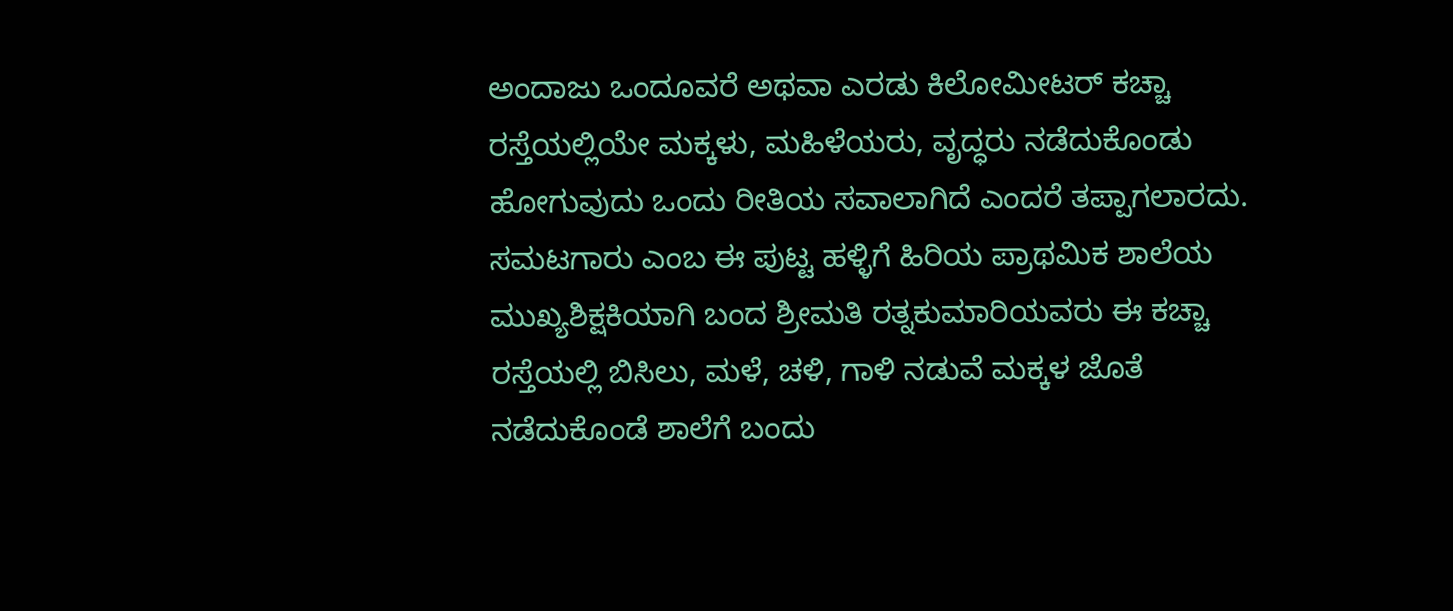ಅಂದಾಜು ಒಂದೂವರೆ ಅಥವಾ ಎರಡು ಕಿಲೋಮೀಟರ್ ಕಚ್ಚಾ ರಸ್ತೆಯಲ್ಲಿಯೇ ಮಕ್ಕಳು, ಮಹಿಳೆಯರು, ವೃದ್ಧರು ನಡೆದುಕೊಂಡು ಹೋಗುವುದು ಒಂದು ರೀತಿಯ ಸವಾಲಾಗಿದೆ ಎಂದರೆ ತಪ್ಪಾಗಲಾರದು.
ಸಮಟಗಾರು ಎಂಬ ಈ ಪುಟ್ಟ ಹಳ್ಳಿಗೆ ಹಿರಿಯ ಪ್ರಾಥಮಿಕ ಶಾಲೆಯ ಮುಖ್ಯಶಿಕ್ಷಕಿಯಾಗಿ ಬಂದ ಶ್ರೀಮತಿ ರತ್ನಕುಮಾರಿಯವರು ಈ ಕಚ್ಚಾ ರಸ್ತೆಯಲ್ಲಿ ಬಿಸಿಲು, ಮಳೆ, ಚಳಿ, ಗಾಳಿ ನಡುವೆ ಮಕ್ಕಳ ಜೊತೆ ನಡೆದುಕೊಂಡೆ ಶಾಲೆಗೆ ಬಂದು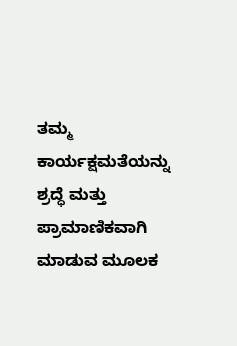ತಮ್ಮ ಕಾರ್ಯಕ್ಷಮತೆಯನ್ನು ಶ್ರದ್ಧೆ ಮತ್ತು ಪ್ರಾಮಾಣಿಕವಾಗಿ ಮಾಡುವ ಮೂಲಕ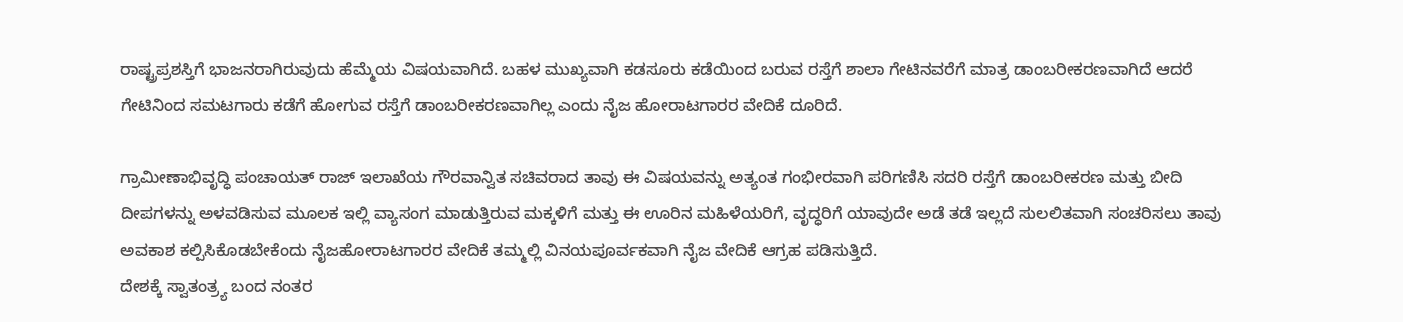ರಾಷ್ಟ್ರಪ್ರಶಸ್ತಿಗೆ ಭಾಜನರಾಗಿರುವುದು ಹೆಮ್ಮೆಯ ವಿಷಯವಾಗಿದೆ. ಬಹಳ ಮುಖ್ಯವಾಗಿ ಕಡಸೂರು ಕಡೆಯಿಂದ ಬರುವ ರಸ್ತೆಗೆ ಶಾಲಾ ಗೇಟಿನವರೆಗೆ ಮಾತ್ರ ಡಾಂಬರೀಕರಣವಾಗಿದೆ ಆದರೆ ಗೇಟಿನಿಂದ ಸಮಟಗಾರು ಕಡೆಗೆ ಹೋಗುವ ರಸ್ತೆಗೆ ಡಾಂಬರೀಕರಣವಾಗಿಲ್ಲ ಎಂದು ನೈಜ ಹೋರಾಟಗಾರರ ವೇದಿಕೆ ದೂರಿದೆ.

ಗ್ರಾಮೀಣಾಭಿವೃದ್ಧಿ ಪಂಚಾಯತ್ ರಾಜ್ ಇಲಾಖೆಯ ಗೌರವಾನ್ವಿತ ಸಚಿವರಾದ ತಾವು ಈ ವಿಷಯವನ್ನು ಅತ್ಯಂತ ಗಂಭೀರವಾಗಿ ಪರಿಗಣಿಸಿ ಸದರಿ ರಸ್ತೆಗೆ ಡಾಂಬರೀಕರಣ ಮತ್ತು ಬೀದಿ ದೀಪಗಳನ್ನು ಅಳವಡಿಸುವ ಮೂಲಕ ಇಲ್ಲಿ ವ್ಯಾಸಂಗ ಮಾಡುತ್ತಿರುವ ಮಕ್ಕಳಿಗೆ ಮತ್ತು ಈ ಊರಿನ ಮಹಿಳೆಯರಿಗೆ, ವೃದ್ಧರಿಗೆ ಯಾವುದೇ ಅಡೆ ತಡೆ ಇಲ್ಲದೆ ಸುಲಲಿತವಾಗಿ ಸಂಚರಿಸಲು ತಾವು ಅವಕಾಶ ಕಲ್ಪಿಸಿಕೊಡಬೇಕೆಂದು ನೈಜಹೋರಾಟಗಾರರ ವೇದಿಕೆ ತಮ್ಮಲ್ಲಿ ವಿನಯಪೂರ್ವಕವಾಗಿ ನೈಜ ವೇದಿಕೆ ಆಗ್ರಹ ಪಡಿಸುತ್ತಿದೆ.
ದೇಶಕ್ಕೆ ಸ್ವಾತಂತ್ರ್ಯ ಬಂದ ನಂತರ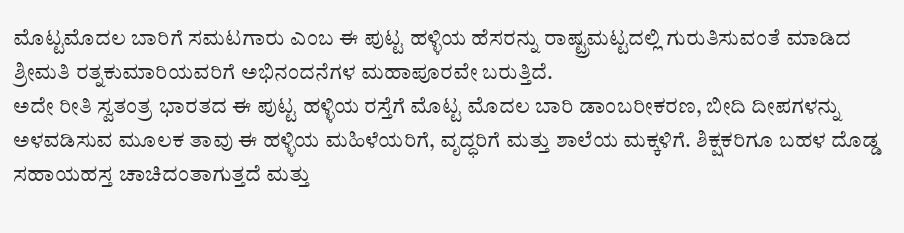ಮೊಟ್ಟಮೊದಲ ಬಾರಿಗೆ ಸಮಟಗಾರು ಎಂಬ ಈ ಪುಟ್ಟ ಹಳ್ಳಿಯ ಹೆಸರನ್ನು ರಾಷ್ಟ್ರಮಟ್ಟದಲ್ಲಿ ಗುರುತಿಸುವಂತೆ ಮಾಡಿದ ಶ್ರೀಮತಿ ರತ್ನಕುಮಾರಿಯವರಿಗೆ ಅಭಿನಂದನೆಗಳ ಮಹಾಪೂರವೇ ಬರುತ್ತಿದೆ.
ಅದೇ ರೀತಿ ಸ್ವತಂತ್ರ ಭಾರತದ ಈ ಪುಟ್ಟ ಹಳ್ಳಿಯ ರಸ್ತೆಗೆ ಮೊಟ್ಟ ಮೊದಲ ಬಾರಿ ಡಾಂಬರೀಕರಣ, ಬೀದಿ ದೀಪಗಳನ್ನು ಅಳವಡಿಸುವ ಮೂಲಕ ತಾವು ಈ ಹಳ್ಳಿಯ ಮಹಿಳೆಯರಿಗೆ, ವೃದ್ಧರಿಗೆ ಮತ್ತು ಶಾಲೆಯ ಮಕ್ಕಳಿಗೆ. ಶಿಕ್ಷಕರಿಗೂ ಬಹಳ ದೊಡ್ಡ ಸಹಾಯಹಸ್ತ ಚಾಚಿದಂತಾಗುತ್ತದೆ ಮತ್ತು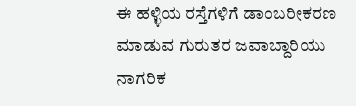ಈ ಹಳ್ಳಿಯ ರಸ್ತೆಗಳಿಗೆ ಡಾಂಬರೀಕರಣ ಮಾಡುವ ಗುರುತರ ಜವಾಬ್ದಾರಿಯು ನಾಗರಿಕ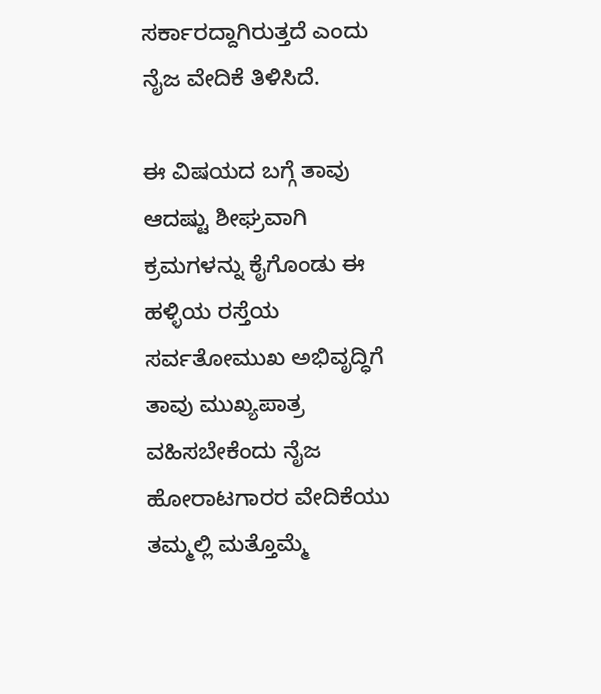ಸರ್ಕಾರದ್ದಾಗಿರುತ್ತದೆ ಎಂದು ನೈಜ ವೇದಿಕೆ ತಿಳಿಸಿದೆ.

ಈ ವಿಷಯದ ಬಗ್ಗೆ ತಾವು ಆದಷ್ಟು ಶೀಘ್ರವಾಗಿ ಕ್ರಮಗಳನ್ನು ಕೈಗೊಂಡು ಈ ಹಳ್ಳಿಯ ರಸ್ತೆಯ ಸರ್ವತೋಮುಖ ಅಭಿವೃದ್ಧಿಗೆ ತಾವು ಮುಖ್ಯಪಾತ್ರ ವಹಿಸಬೇಕೆಂದು ನೈಜ ಹೋರಾಟಗಾರರ ವೇದಿಕೆಯು ತಮ್ಮಲ್ಲಿ ಮತ್ತೊಮ್ಮೆ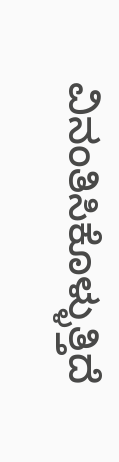ವಿನಂತಿಸಿಕೊಳ್ಳುತ್ತಿದೆ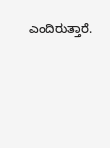ಎಂದಿರುತ್ತಾರೆ.